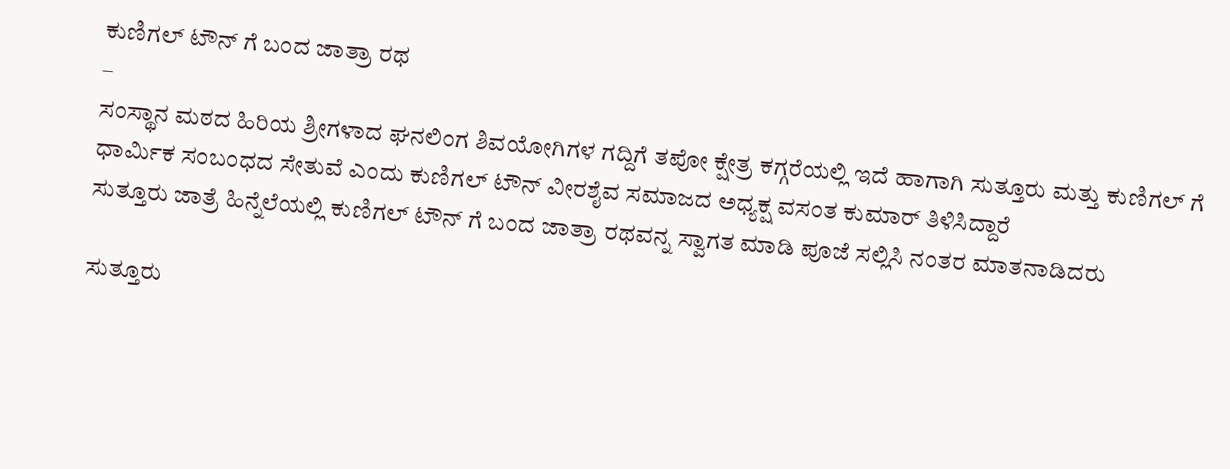ಕುಣಿಗಲ್ ಟೌನ್ ಗೆ ಬಂದ ಜಾತ್ರಾ ರಥ
–
ಸಂಸ್ಥಾನ ಮಠದ ಹಿರಿಯ ಶ್ರೀಗಳಾದ ಘನಲಿಂಗ ಶಿವಯೋಗಿಗಳ ಗದ್ದಿಗೆ ತಪೋ ಕ್ಷೇತ್ರ ಕಗ್ಗರೆಯಲ್ಲಿ ಇದೆ ಹಾಗಾಗಿ ಸುತ್ತೂರು ಮತ್ತು ಕುಣಿಗಲ್ ಗೆ ಧಾರ್ಮಿಕ ಸಂಬಂಧದ ಸೇತುವೆ ಎಂದು ಕುಣಿಗಲ್ ಟೌನ್ ವೀರಶೈವ ಸಮಾಜದ ಅಧ್ಯಕ್ಷ ವಸಂತ ಕುಮಾರ್ ತಿಳಿಸಿದ್ದಾರೆ
ಸುತ್ತೂರು ಜಾತ್ರೆ ಹಿನ್ನೆಲೆಯಲ್ಲಿ ಕುಣಿಗಲ್ ಟೌನ್ ಗೆ ಬಂದ ಜಾತ್ರಾ ರಥವನ್ನ ಸ್ವಾಗತ ಮಾಡಿ ಪೂಜೆ ಸಲ್ಲಿಸಿ ನಂತರ ಮಾತನಾಡಿದರು

ಸುತ್ತೂರು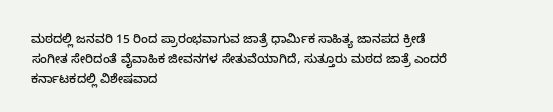ಮಠದಲ್ಲಿ ಜನವರಿ 15 ರಿಂದ ಪ್ರಾರಂಭವಾಗುವ ಜಾತ್ರೆ ಧಾರ್ಮಿಕ ಸಾಹಿತ್ಯ ಜಾನಪದ ಕ್ರೀಡೆ ಸಂಗೀತ ಸೇರಿದಂತೆ ವೈವಾಹಿಕ ಜೀವನಗಳ ಸೇತುವೆಯಾಗಿದೆ, ಸುತ್ತೂರು ಮಠದ ಜಾತ್ರೆ ಎಂದರೆ ಕರ್ನಾಟಕದಲ್ಲಿ ವಿಶೇಷವಾದ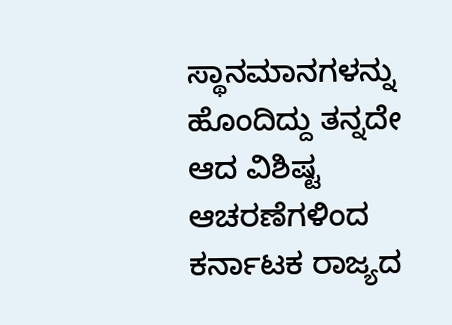ಸ್ಥಾನಮಾನಗಳನ್ನು ಹೊಂದಿದ್ದು ತನ್ನದೇ ಆದ ವಿಶಿಷ್ಟ ಆಚರಣೆಗಳಿಂದ ಕರ್ನಾಟಕ ರಾಜ್ಯದ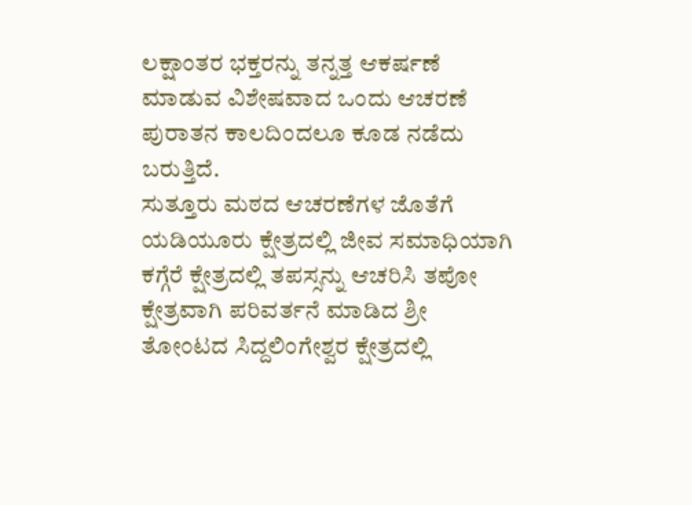ಲಕ್ಷಾಂತರ ಭಕ್ತರನ್ನು ತನ್ನತ್ತ ಆಕರ್ಷಣೆ ಮಾಡುವ ವಿಶೇಷವಾದ ಒಂದು ಆಚರಣೆ ಪುರಾತನ ಕಾಲದಿಂದಲೂ ಕೂಡ ನಡೆದು ಬರುತ್ತಿದೆ.
ಸುತ್ತೂರು ಮಠದ ಆಚರಣೆಗಳ ಜೊತೆಗೆ ಯಡಿಯೂರು ಕ್ಷೇತ್ರದಲ್ಲಿ ಜೀವ ಸಮಾಧಿಯಾಗಿ ಕಗ್ಗೆರೆ ಕ್ಷೇತ್ರದಲ್ಲಿ ತಪಸ್ಸನ್ನು ಆಚರಿಸಿ ತಪೋ ಕ್ಷೇತ್ರವಾಗಿ ಪರಿವರ್ತನೆ ಮಾಡಿದ ಶ್ರೀ ತೋಂಟದ ಸಿದ್ದಲಿಂಗೇಶ್ವರ ಕ್ಷೇತ್ರದಲ್ಲಿ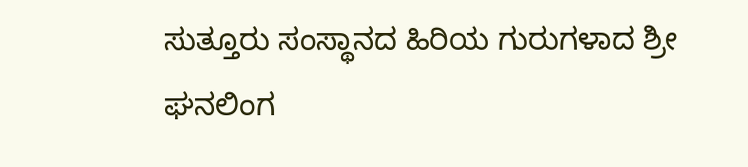ಸುತ್ತೂರು ಸಂಸ್ಥಾನದ ಹಿರಿಯ ಗುರುಗಳಾದ ಶ್ರೀ ಘನಲಿಂಗ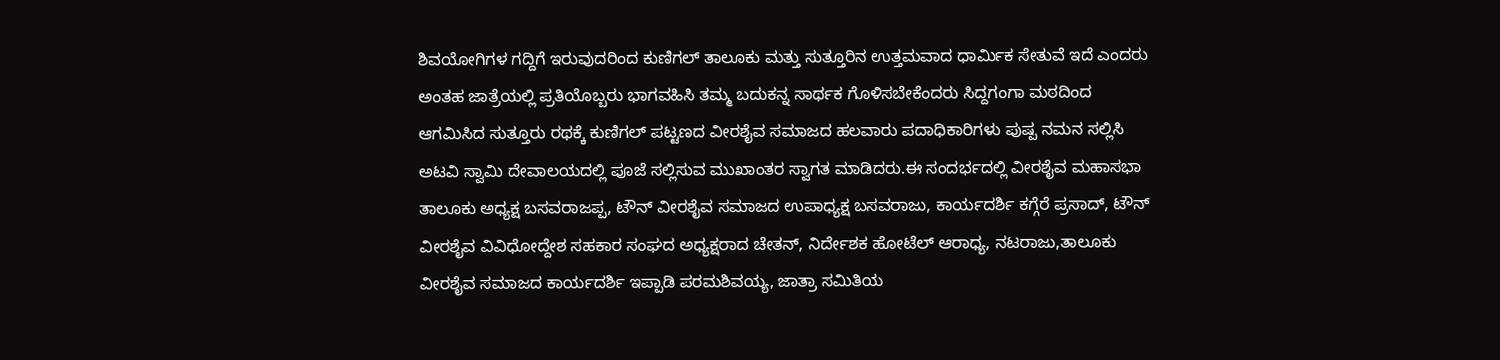ಶಿವಯೋಗಿಗಳ ಗದ್ದಿಗೆ ಇರುವುದರಿಂದ ಕುಣಿಗಲ್ ತಾಲೂಕು ಮತ್ತು ಸುತ್ತೂರಿನ ಉತ್ತಮವಾದ ಧಾರ್ಮಿಕ ಸೇತುವೆ ಇದೆ ಎಂದರು
ಅಂತಹ ಜಾತ್ರೆಯಲ್ಲಿ ಪ್ರತಿಯೊಬ್ಬರು ಭಾಗವಹಿಸಿ ತಮ್ಮ ಬದುಕನ್ನ ಸಾರ್ಥಕ ಗೊಳಿಸಬೇಕೆಂದರು ಸಿದ್ದಗಂಗಾ ಮಠದಿಂದ ಆಗಮಿಸಿದ ಸುತ್ತೂರು ರಥಕ್ಕೆ ಕುಣಿಗಲ್ ಪಟ್ಟಣದ ವೀರಶೈವ ಸಮಾಜದ ಹಲವಾರು ಪದಾಧಿಕಾರಿಗಳು ಪುಷ್ಪ ನಮನ ಸಲ್ಲಿಸಿ ಅಟವಿ ಸ್ವಾಮಿ ದೇವಾಲಯದಲ್ಲಿ ಪೂಜೆ ಸಲ್ಲಿಸುವ ಮುಖಾಂತರ ಸ್ವಾಗತ ಮಾಡಿದರು.ಈ ಸಂದರ್ಭದಲ್ಲಿ ವೀರಶೈವ ಮಹಾಸಭಾ ತಾಲೂಕು ಅಧ್ಯಕ್ಷ ಬಸವರಾಜಪ್ಪ, ಟೌನ್ ವೀರಶೈವ ಸಮಾಜದ ಉಪಾಧ್ಯಕ್ಷ ಬಸವರಾಜು, ಕಾರ್ಯದರ್ಶಿ ಕಗ್ಗೆರೆ ಪ್ರಸಾದ್, ಟೌನ್ ವೀರಶೈವ ವಿವಿಧೋದ್ದೇಶ ಸಹಕಾರ ಸಂಘದ ಅಧ್ಯಕ್ಷರಾದ ಚೇತನ್, ನಿರ್ದೇಶಕ ಹೋಟೆಲ್ ಆರಾಧ್ಯ, ನಟರಾಜು,ತಾಲೂಕು ವೀರಶೈವ ಸಮಾಜದ ಕಾರ್ಯದರ್ಶಿ ಇಪ್ಪಾಡಿ ಪರಮಶಿವಯ್ಯ, ಜಾತ್ರಾ ಸಮಿತಿಯ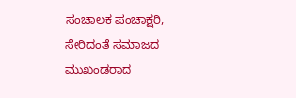ಸಂಚಾಲಕ ಪಂಚಾಕ್ಷರಿ, ಸೇರಿದಂತೆ ಸಮಾಜದ ಮುಖಂಡರಾದ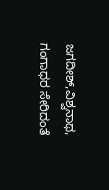ಜಗದೀಶ್,ವಿಶ್ವನಾಥ, ಗಂಗಾಧರ ಸೇರಿದಂತೆ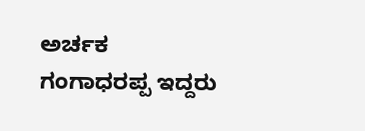ಅರ್ಚಕ ಗಂಗಾಧರಪ್ಪ ಇದ್ದರು